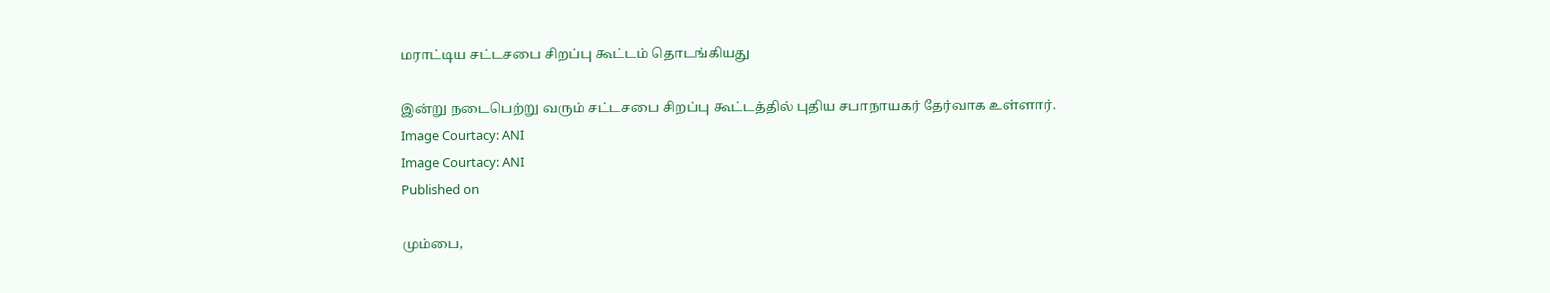மராட்டிய சட்டசபை சிறப்பு கூட்டம் தொடங்கியது

இன்று நடைபெற்று வரும் சட்டசபை சிறப்பு கூட்டத்தில் புதிய சபாநாயகர் தேர்வாக உள்ளார்.
Image Courtacy: ANI
Image Courtacy: ANI
Published on

மும்பை,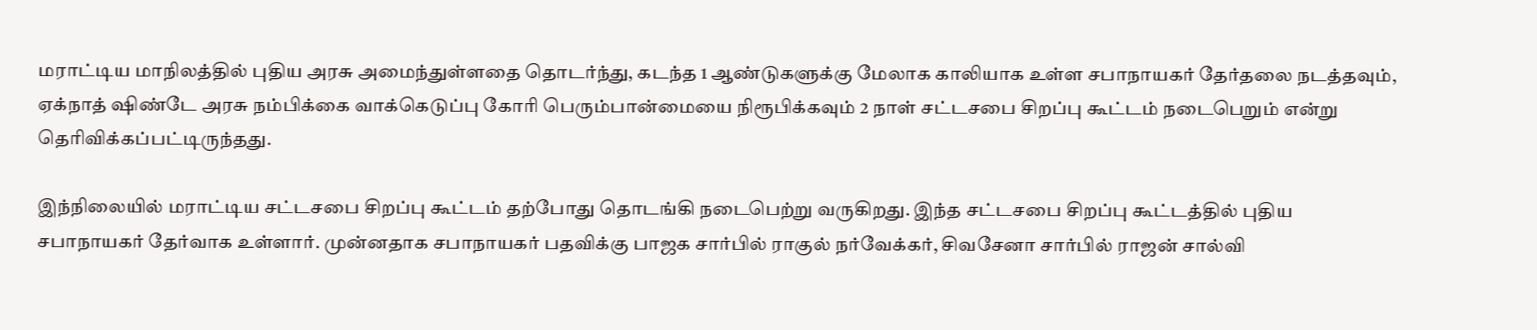மராட்டிய மாநிலத்தில் புதிய அரசு அமைந்துள்ளதை தொடர்ந்து, கடந்த 1 ஆண்டுகளுக்கு மேலாக காலியாக உள்ள சபாநாயகர் தேர்தலை நடத்தவும், ஏக்நாத் ஷிண்டே அரசு நம்பிக்கை வாக்கெடுப்பு கோரி பெரும்பான்மையை நிரூபிக்கவும் 2 நாள் சட்டசபை சிறப்பு கூட்டம் நடைபெறும் என்று தெரிவிக்கப்பட்டிருந்தது.

இந்நிலையில் மராட்டிய சட்டசபை சிறப்பு கூட்டம் தற்போது தொடங்கி நடைபெற்று வருகிறது. இந்த சட்டசபை சிறப்பு கூட்டத்தில் புதிய சபாநாயகர் தேர்வாக உள்ளார். முன்னதாக சபாநாயகர் பதவிக்கு பாஜக சார்பில் ராகுல் நர்வேக்கர், சிவசேனா சார்பில் ராஜன் சால்வி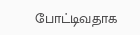போட்டிவதாக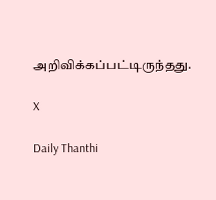அறிவிக்கப்பட்டிருந்தது.

X

Daily Thanthi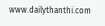www.dailythanthi.com